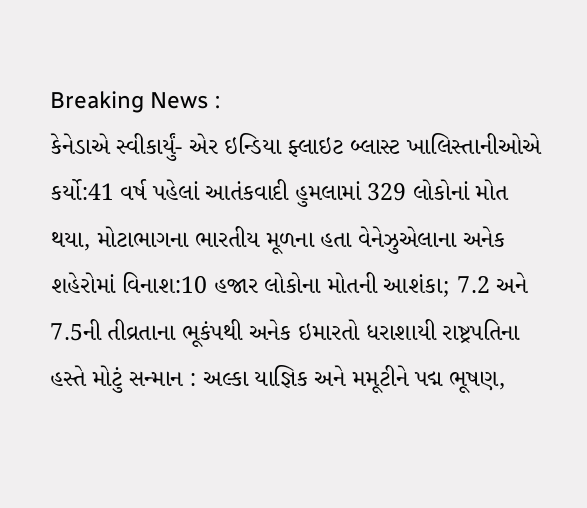Breaking News :
કેનેડાએ સ્વીકાર્યું- એર ઇન્ડિયા ફ્લાઇટ બ્લાસ્ટ ખાલિસ્તાનીઓએ કર્યો:41 વર્ષ પહેલાં આતંકવાદી હુમલામાં 329 લોકોનાં મોત થયા, મોટાભાગના ભારતીય મૂળના હતા વેનેઝુએલાના અનેક શહેરોમાં વિનાશ:10 હજાર લોકોના મોતની આશંકા; 7.2 અને 7.5ની તીવ્રતાના ભૂકંપથી અનેક ઇમારતો ધરાશાયી રાષ્ટ્રપતિના હસ્તે મોટું સન્માન : અલ્કા યાજ્ઞિક અને મમૂટીને પદ્મ ભૂષણ,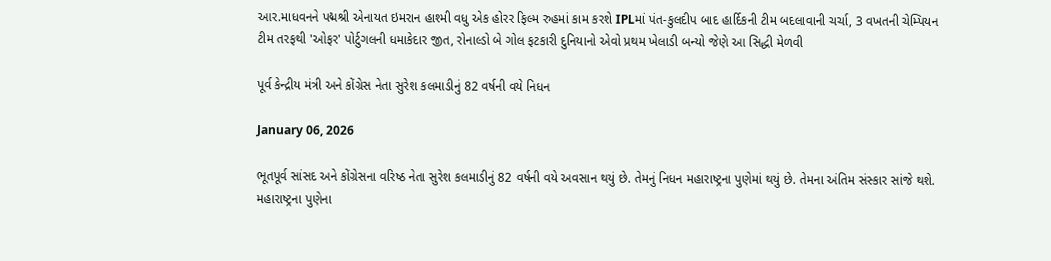આર.માધવનને પદ્મશ્રી એનાયત ઇમરાન હાશ્મી વધુ એક હોરર ફિલ્મ રુહમાં કામ કરશે IPLમાં પંત-કુલદીપ બાદ હાર્દિકની ટીમ બદલાવાની ચર્ચા, 3 વખતની ચેમ્પિયન ટીમ તરફથી 'ઓફર' પોર્ટુગલની ધમાકેદાર જીત, રોનાલ્ડો બે ગોલ ફટકારી દુનિયાનો એવો પ્રથમ ખેલાડી બન્યો જેણે આ સિદ્ધી મેળવી

પૂર્વ કેન્દ્રીય મંત્રી અને કોંગ્રેસ નેતા સુરેશ કલમાડીનું 82 વર્ષની વયે નિધન

January 06, 2026

ભૂતપૂર્વ સાંસદ અને કોંગ્રેસના વરિષ્ઠ નેતા સુરેશ કલમાડીનું 82 વર્ષની વયે અવસાન થયું છે. તેમનું નિધન મહારાષ્ટ્રના પુણેમાં થયું છે. તેમના અંતિમ સંસ્કાર સાંજે થશે. મહારાષ્ટ્રના પુણેના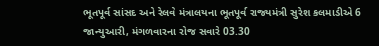ભૂતપૂર્વ સાંસદ અને રેલવે મંત્રાલયના ભૂતપૂર્વ રાજ્યમંત્રી સુરેશ કલમાડીએ 6 જાન્યુઆરી, મંગળવારના રોજ સવારે 03.30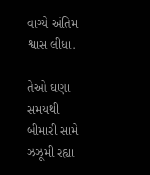વાગ્યે અંતિમ શ્વાસ લીધા.

તેઓ ઘણા સમયથી બીમારી સામે ઝઝૂમી રહ્યા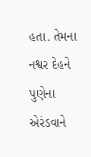હતા. તેમના નશ્વર દેહને પુણેના એરંડવાને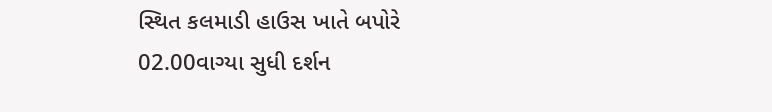સ્થિત કલમાડી હાઉસ ખાતે બપોરે 02.00વાગ્યા સુધી દર્શન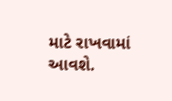માટે રાખવામાં આવશે.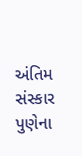અંતિમ સંસ્કાર પુણેના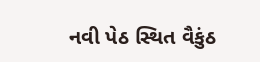નવી પેઠ સ્થિત વૈકુંઠ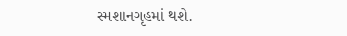સ્મશાનગૃહમાં થશે.